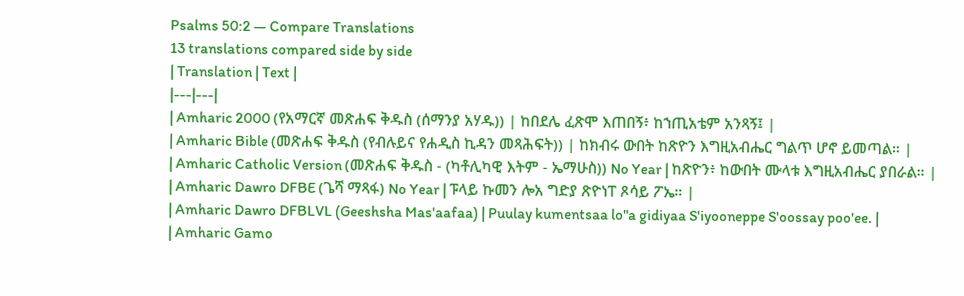Psalms 50:2 — Compare Translations
13 translations compared side by side
| Translation | Text |
|---|---|
| Amharic 2000 (የአማርኛ መጽሐፍ ቅዱስ (ሰማንያ አሃዱ)) | ከበደሌ ፈጽሞ እጠበኝ፥ ከኀጢአቴም አንጻኝ፤ |
| Amharic Bible (መጽሐፍ ቅዱስ (የብሉይና የሐዲስ ኪዳን መጻሕፍት)) | ከክብሩ ውበት ከጽዮን እግዚአብሔር ግልጥ ሆኖ ይመጣል። |
| Amharic Catholic Version (መጽሐፍ ቅዱስ - (ካቶሊካዊ እትም - ኤማሁስ)) No Year | ከጽዮን፥ ከውበት ሙላቱ እግዚአብሔር ያበራል። |
| Amharic Dawro DFBE (ጌሻ ማጻፋ) No Year | ፑላይ ኩመን ሎአ ግድያ ጽዮነፐ ጾሳይ ፖኤ። |
| Amharic Dawro DFBLVL (Geeshsha Mas'aafaa) | Puulay kumentsaa lo"a gidiyaa S'iyooneppe S'oossay poo'ee. |
| Amharic Gamo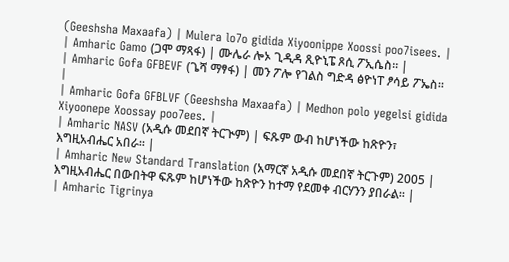(Geeshsha Maxaafa) | Mulera lo7o gidida Xiyoonippe Xoossi poo7isees. |
| Amharic Gamo (ጋሞ ማጻፋ) | ሙሌራ ሎኦ ጊዲዳ ጺዮኒፔ ጾሲ ፖኢሴስ። |
| Amharic Gofa GFBEVF (ጌሻ ማፃፋ) | መን ፖሎ የገልስ ግድዳ ፅዮነፐ ፆሳይ ፖኤስ። |
| Amharic Gofa GFBLVF (Geeshsha Maxaafa) | Medhon polo yegelsi gidida Xiyoonepe Xoossay poo7ees. |
| Amharic NASV (አዲሱ መደበኛ ትርጒም) | ፍጹም ውብ ከሆነችው ከጽዮን፣ እግዚአብሔር አበራ። |
| Amharic New Standard Translation (አማርኛ አዲሱ መደበኛ ትርጉም) 2005 | እግዚአብሔር በውበትዋ ፍጹም ከሆነችው ከጽዮን ከተማ የደመቀ ብርሃንን ያበራል። |
| Amharic Tigrinya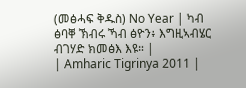(መፅሓፍ ቅዱስ) No Year | ካብ ፅባቐ ኽብሩ ኻብ ፅዮን፥ እግዚኣብሄር ብገሃድ ክመፅእ እዩ። |
| Amharic Tigrinya 2011 |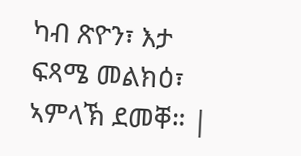ካብ ጽዮን፣ እታ ፍጻሜ መልክዕ፣ ኣምላኽ ደመቐ። |